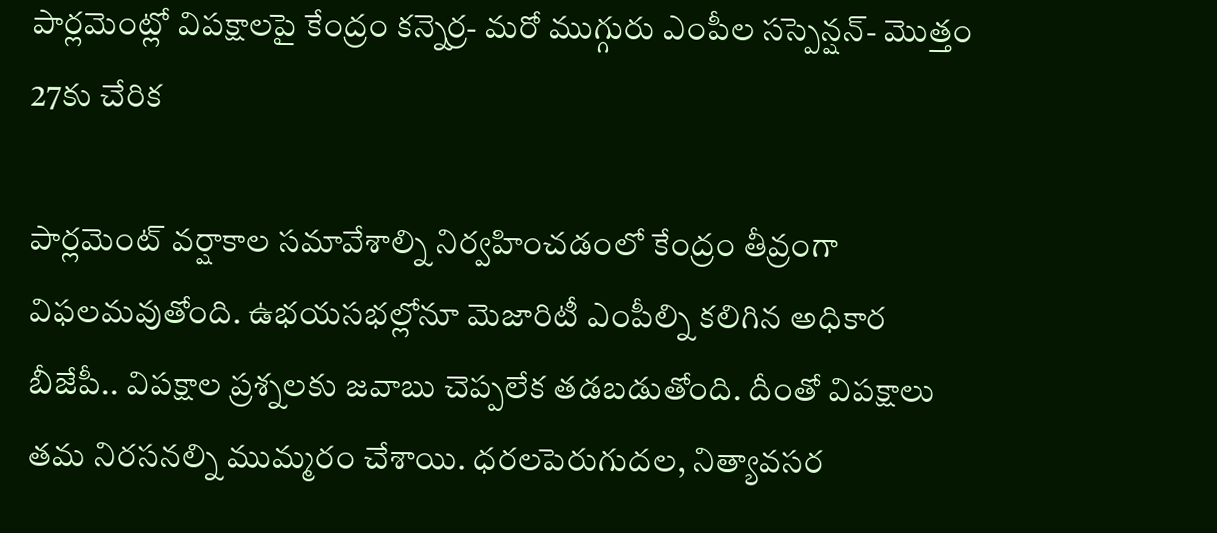పార్లమెంట్లో విపక్షాలపై కేంద్రం కన్నెర్ర- మరో ముగ్గురు ఎంపీల సస్పెన్షన్- మొత్తం 27కు చేరిక

పార్లమెంట్ వర్షాకాల సమావేశాల్ని నిర్వహించడంలో కేంద్రం తీవ్రంగా విఫలమవుతోంది. ఉభయసభల్లోనూ మెజారిటీ ఎంపీల్ని కలిగిన అధికార బీజేపీ.. విపక్షాల ప్రశ్నలకు జవాబు చెప్పలేక తడబడుతోంది. దీంతో విపక్షాలు తమ నిరసనల్ని ముమ్మరం చేశాయి. ధరలపెరుగుదల, నిత్యావసర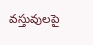వస్తువులపై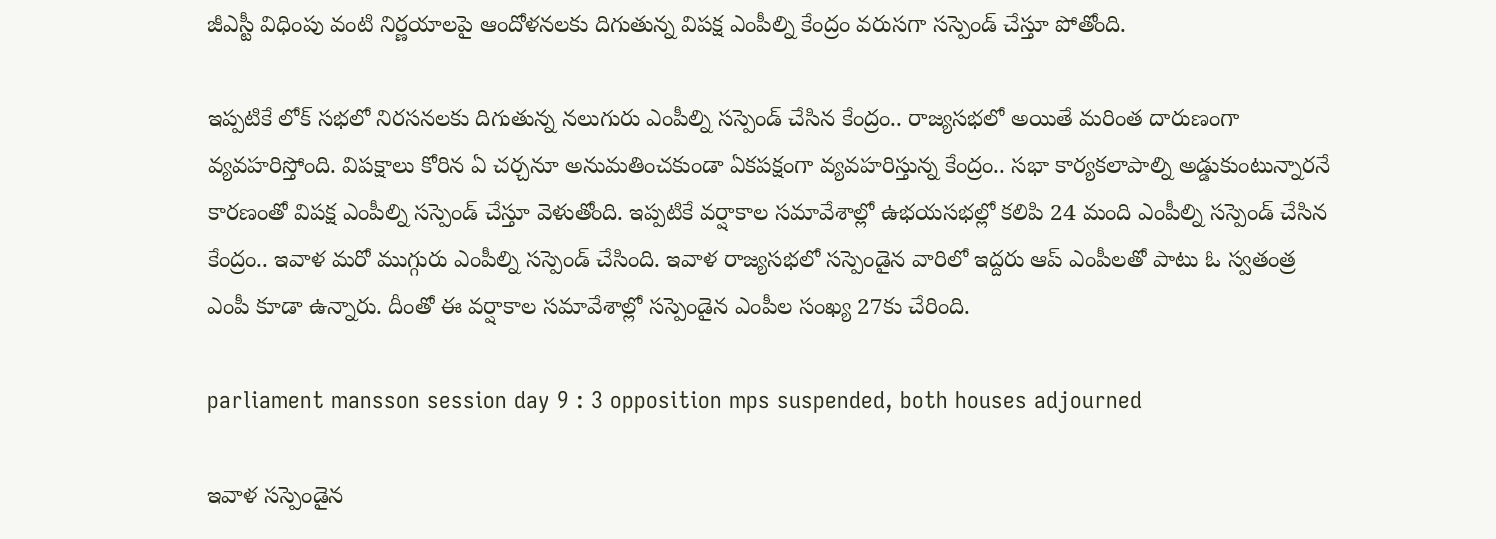జీఎస్టీ విధింపు వంటి నిర్ణయాలపై ఆందోళనలకు దిగుతున్న విపక్ష ఎంపీల్ని కేంద్రం వరుసగా సస్పెండ్ చేస్తూ పోతోంది.

ఇప్పటికే లోక్ సభలో నిరసనలకు దిగుతున్న నలుగురు ఎంపీల్ని సస్పెండ్ చేసిన కేంద్రం.. రాజ్యసభలో అయితే మరింత దారుణంగా వ్యవహరిస్తోంది. విపక్షాలు కోరిన ఏ చర్చనూ అనుమతించకుండా ఏకపక్షంగా వ్యవహరిస్తున్న కేంద్రం.. సభా కార్యకలాపాల్ని అడ్డుకుంటున్నారనే కారణంతో విపక్ష ఎంపీల్ని సస్పెండ్ చేస్తూ వెళుతోంది. ఇప్పటికే వర్షాకాల సమావేశాల్లో ఉభయసభల్లో కలిపి 24 మంది ఎంపీల్ని సస్పెండ్ చేసిన కేంద్రం.. ఇవాళ మరో ముగ్గురు ఎంపీల్ని సస్పెండ్ చేసింది. ఇవాళ రాజ్యసభలో సస్పెండైన వారిలో ఇద్దరు ఆప్ ఎంపీలతో పాటు ఓ స్వతంత్ర ఎంపీ కూడా ఉన్నారు. దీంతో ఈ వర్షాకాల సమావేశాల్లో సస్పెండైన ఎంపీల సంఖ్య 27కు చేరింది.

parliament mansson session day 9 : 3 opposition mps suspended, both houses adjourned

ఇవాళ సస్పెండైన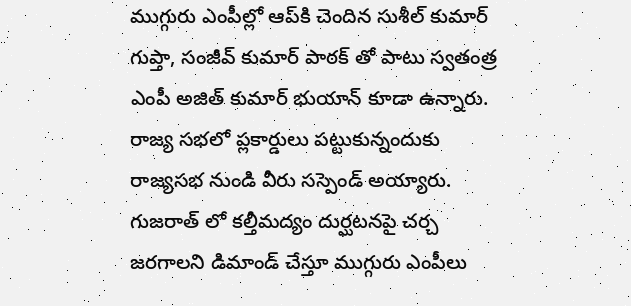ముగ్గురు ఎంపీల్లో ఆప్‌కి చెందిన సుశీల్ కుమార్ గుప్తా, సంజీవ్ కుమార్ పాఠక్ తో పాటు స్వతంత్ర ఎంపీ అజిత్ కుమార్ భుయాన్ కూడా ఉన్నారు. రాజ్య సభలో ప్లకార్డులు పట్టుకున్నందుకు రాజ్యసభ నుండి వీరు సస్పెండ్ అయ్యారు. గుజరాత్ లో కల్తీమద్యం దుర్ఘటనపై చర్చ జరగాలని డిమాండ్ చేస్తూ ముగ్గురు ఎంపీలు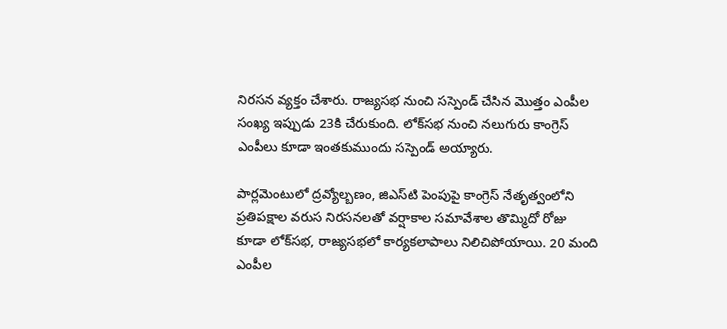నిరసన వ్యక్తం చేశారు. రాజ్యసభ నుంచి సస్పెండ్ చేసిన మొత్తం ఎంపీల సంఖ్య ఇప్పుడు 23కి చేరుకుంది. లోక్‌సభ నుంచి నలుగురు కాంగ్రెస్ ఎంపీలు కూడా ఇంతకుముందు సస్పెండ్ అయ్యారు.

పార్లమెంటులో ద్రవ్యోల్బణం, జిఎస్‌టి పెంపుపై కాంగ్రెస్ నేతృత్వంలోని ప్రతిపక్షాల వరుస నిరసనలతో వర్షాకాల సమావేశాల తొమ్మిదో రోజు కూడా లోక్‌సభ, రాజ్యసభలో కార్యకలాపాలు నిలిచిపోయాయి. 20 మంది ఎంపీల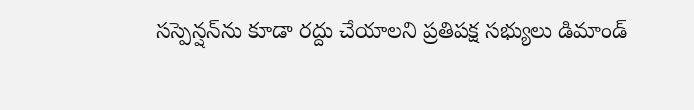సస్పెన్షన్‌ను కూడా రద్దు చేయాలని ప్రతిపక్ష సభ్యులు డిమాండ్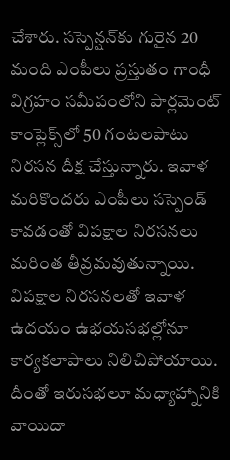చేశారు. సస్పెన్షన్‌కు గురైన 20 మంది ఎంపీలు ప్రస్తుతం గాంధీ విగ్రహం సమీపంలోని పార్లమెంట్ కాంప్లెక్స్‌లో 50 గంటలపాటు నిరసన దీక్ష చేస్తున్నారు. ఇవాళ మరికొందరు ఎంపీలు సస్పెండ్ కావడంతో విపక్షాల నిరసనలు మరింత తీవ్రమవుతున్నాయి. విపక్షాల నిరసనలతో ఇవాళ ఉదయం ఉభయసభల్లోనూ కార్యకలాపాలు నిలిచిపోయాయి. దీంతో ఇరుసభలూ మధ్యాహ్నానికి వాయిదా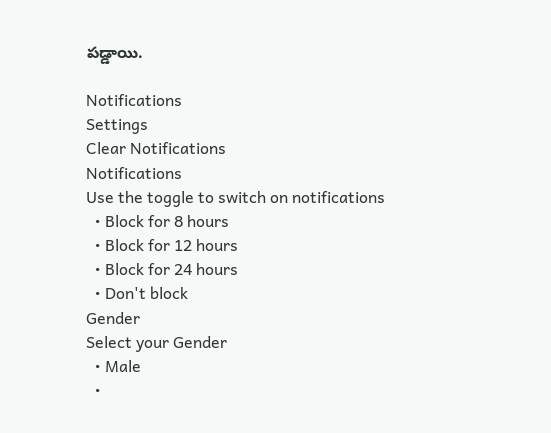పడ్డాయి.

Notifications
Settings
Clear Notifications
Notifications
Use the toggle to switch on notifications
  • Block for 8 hours
  • Block for 12 hours
  • Block for 24 hours
  • Don't block
Gender
Select your Gender
  • Male
  •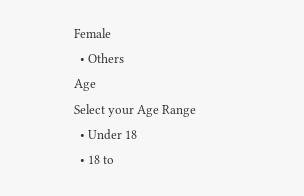Female
  • Others
Age
Select your Age Range
  • Under 18
  • 18 to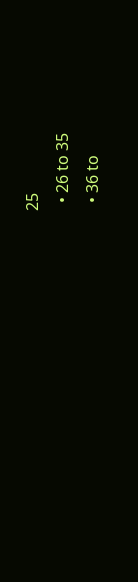25
  • 26 to 35
  • 36 to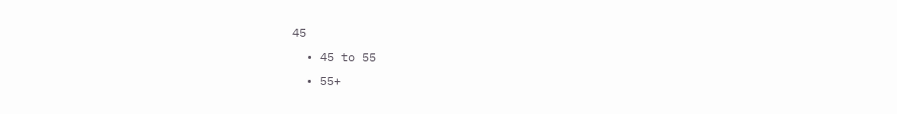45
  • 45 to 55
  • 55+